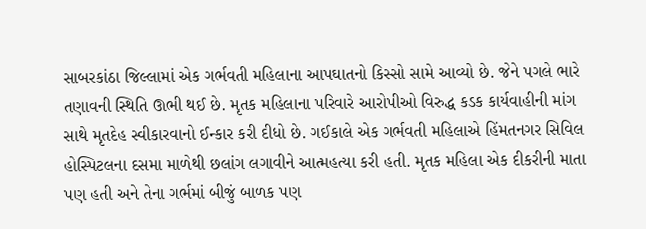સાબરકાંઠા જિલ્લામાં એક ગર્ભવતી મહિલાના આપઘાતનો કિસ્સો સામે આવ્યો છે. જેને પગલે ભારે તણાવની સ્થિતિ ઊભી થઈ છે. મૃતક મહિલાના પરિવારે આરોપીઓ વિરુદ્ધ કડક કાર્યવાહીની માંગ સાથે મૃતદેહ સ્વીકારવાનો ઈન્કાર કરી દીધો છે. ગઈકાલે એક ગર્ભવતી મહિલાએ હિંમતનગર સિવિલ હોસ્પિટલના દસમા માળેથી છલાંગ લગાવીને આત્મહત્યા કરી હતી. મૃતક મહિલા એક દીકરીની માતા પણ હતી અને તેના ગર્ભમાં બીજું બાળક પણ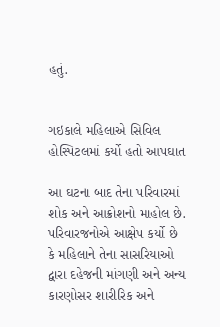હતું.


ગઇકાલે મહિલાએ સિવિલ હોસ્પિટલમાં કર્યો હતો આપઘાત

આ ઘટના બાદ તેના પરિવારમાં શોક અને આક્રોશનો માહોલ છે. પરિવારજનોએ આક્ષેપ કર્યો છે કે મહિલાને તેના સાસરિયાઓ દ્વારા દહેજની માંગણી અને અન્ય કારણોસર શારીરિક અને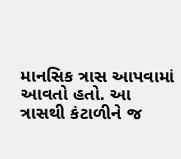માનસિક ત્રાસ આપવામાં આવતો હતો. આ ત્રાસથી કંટાળીને જ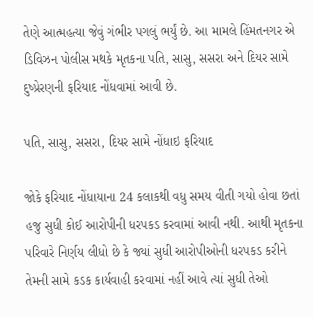તેણે આત્મહત્યા જેવું ગંભીર પગલું ભર્યું છે. આ મામલે હિંમતનગર એ ડિવિઝન પોલીસ મથકે મૃતકના પતિ, સાસુ, સસરા અને દિયર સામે દુષ્પ્રેરણની ફરિયાદ નોંધવામાં આવી છે.

પતિ, સાસુ, સસરા, દિયર સામે નોંધાઇ ફરિયાદ

જોકે ફરિયાદ નોંધાયાના 24 કલાકથી વધુ સમય વીતી ગયો હોવા છતાં હજુ સુધી કોઈ આરોપીની ધરપકડ કરવામાં આવી નથી. આથી મૃતકના પરિવારે નિર્ણય લીધો છે કે જ્યાં સુધી આરોપીઓની ધરપકડ કરીને તેમની સામે કડક કાર્યવાહી કરવામાં નહીં આવે ત્યાં સુધી તેઓ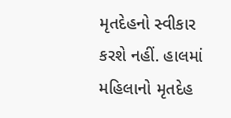મૃતદેહનો સ્વીકાર કરશે નહીં. હાલમાં મહિલાનો મૃતદેહ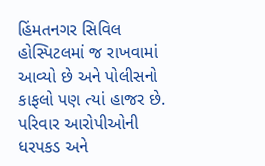હિંમતનગર સિવિલ હોસ્પિટલમાં જ રાખવામાં આવ્યો છે અને પોલીસનો કાફલો પણ ત્યાં હાજર છે. પરિવાર આરોપીઓની ધરપકડ અને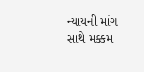ન્યાયની માંગ સાથે મક્કમ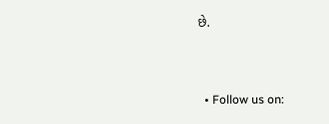છે.


  • Follow us on: